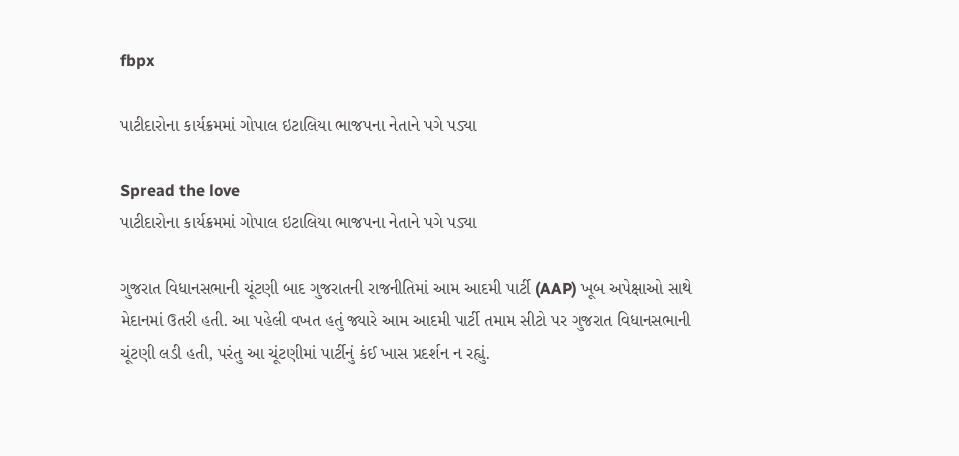fbpx

પાટીદારોના કાર્યક્રમમાં ગોપાલ ઇટાલિયા ભાજપના નેતાને પગે પડ્યા

Spread the love
પાટીદારોના કાર્યક્રમમાં ગોપાલ ઇટાલિયા ભાજપના નેતાને પગે પડ્યા

ગુજરાત વિધાનસભાની ચૂંટણી બાદ ગુજરાતની રાજનીતિમાં આમ આદમી પાર્ટી (AAP) ખૂબ અપેક્ષાઓ સાથે મેદાનમાં ઉતરી હતી. આ પહેલી વખત હતું જ્યારે આમ આદમી પાર્ટી તમામ સીટો પર ગુજરાત વિધાનસભાની ચૂંટણી લડી હતી, પરંતુ આ ચૂંટણીમાં પાર્ટીનું કંઈ ખાસ પ્રદર્શન ન રહ્યું.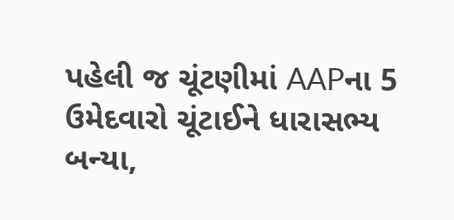પહેલી જ ચૂંટણીમાં AAPના 5 ઉમેદવારો ચૂંટાઈને ધારાસભ્ય બન્યા,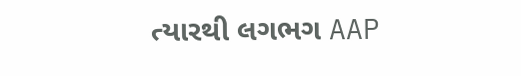ત્યારથી લગભગ AAP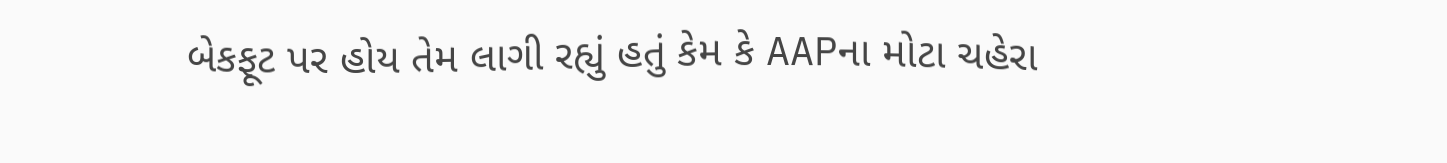બેકફૂટ પર હોય તેમ લાગી રહ્યું હતું કેમ કે AAPના મોટા ચહેરા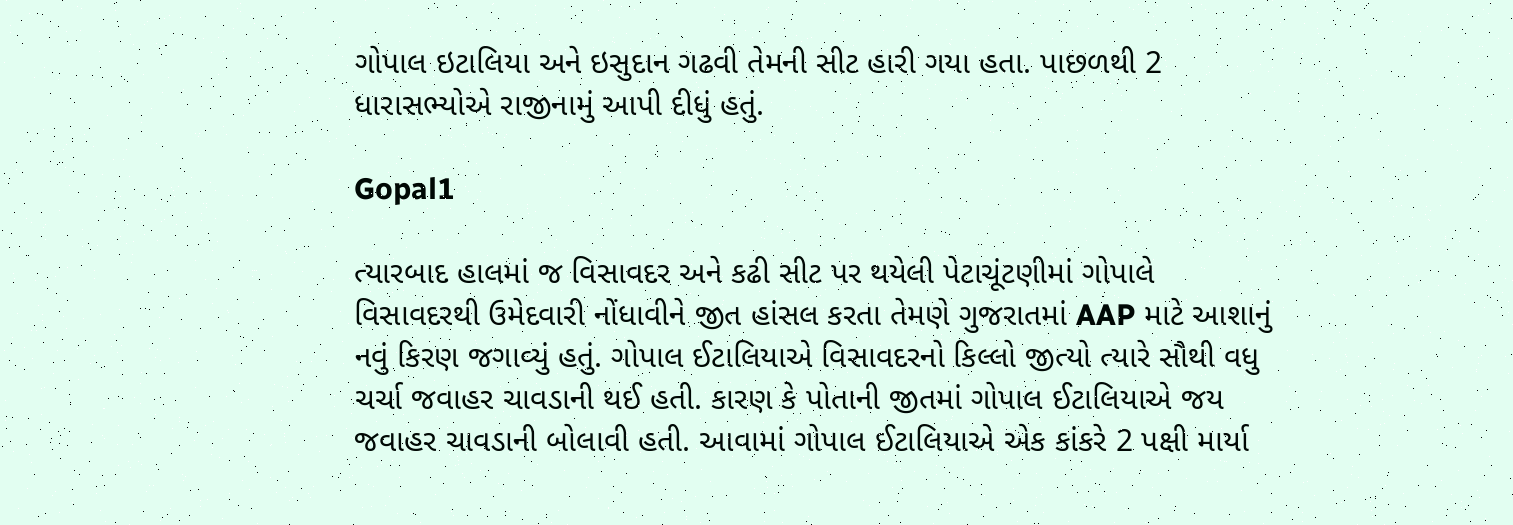ગોપાલ ઇટાલિયા અને ઇસુદાન ગઢવી તેમની સીટ હારી ગયા હતા. પાછળથી 2 ધારાસભ્યોએ રાજીનામું આપી દીધું હતું.

Gopal1

ત્યારબાદ હાલમાં જ વિસાવદર અને કઢી સીટ પર થયેલી પેટાચૂંટણીમાં ગોપાલે વિસાવદરથી ઉમેદવારી નોંધાવીને જીત હાંસલ કરતા તેમણે ગુજરાતમાં AAP માટે આશાનું નવું કિરણ જગાવ્યું હતું. ગોપાલ ઈટાલિયાએ વિસાવદરનો કિલ્લો જીત્યો ત્યારે સૌથી વધુ ચર્ચા જવાહર ચાવડાની થઈ હતી. કારણ કે પોતાની જીતમાં ગોપાલ ઈટાલિયાએ જય જવાહર ચાવડાની બોલાવી હતી. આવામાં ગોપાલ ઈટાલિયાએ એક કાંકરે 2 પક્ષી માર્યા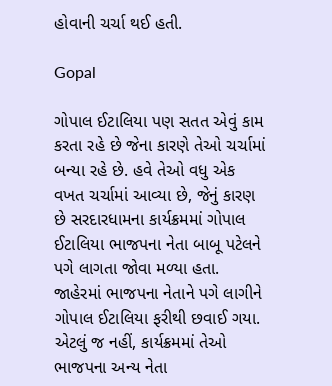હોવાની ચર્ચા થઈ હતી.

Gopal

ગોપાલ ઈટાલિયા પણ સતત એવું કામ કરતા રહે છે જેના કારણે તેઓ ચર્ચામાં બન્યા રહે છે. હવે તેઓ વધુ એક વખત ચર્ચામાં આવ્યા છે, જેનું કારણ છે સરદારધામના કાર્યક્રમમાં ગોપાલ ઈટાલિયા ભાજપના નેતા બાબૂ પટેલને પગે લાગતા જોવા મળ્યા હતા. જાહેરમાં ભાજપના નેતાને પગે લાગીને ગોપાલ ઈટાલિયા ફરીથી છવાઈ ગયા. એટલું જ નહીં, કાર્યક્રમમાં તેઓ ભાજપના અન્ય નેતા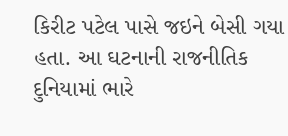કિરીટ પટેલ પાસે જઇને બેસી ગયા હતા. આ ઘટનાની રાજનીતિક દુનિયામાં ભારે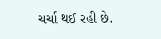ચર્ચા થઈ રહી છે.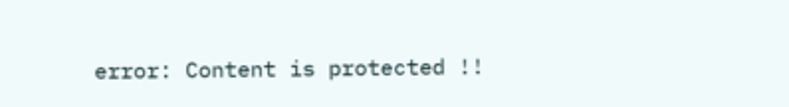error: Content is protected !!